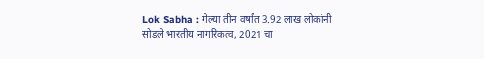Lok Sabha : गेल्या तीन वर्षांत 3.92 लाख लोकांनी सोडले भारतीय नागरिकत्व, 2021 चा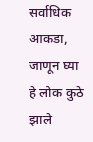सर्वाधिक आकडा, जाणून घ्या हे लोक कुठे झाले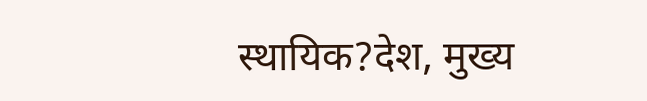स्थायिक?देश, मुख्य